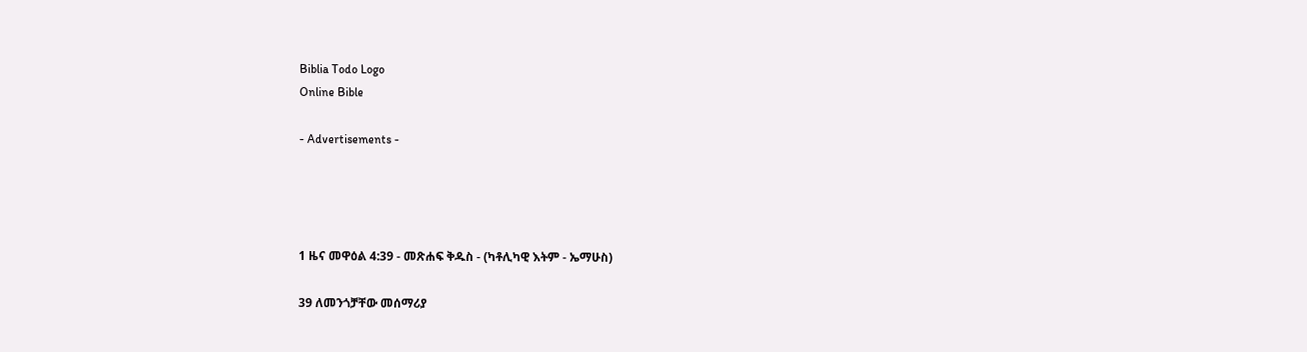Biblia Todo Logo
Online Bible

- Advertisements -




1 ዜና መዋዕል 4:39 - መጽሐፍ ቅዱስ - (ካቶሊካዊ እትም - ኤማሁስ)

39 ለመንጎቻቸው መሰማሪያ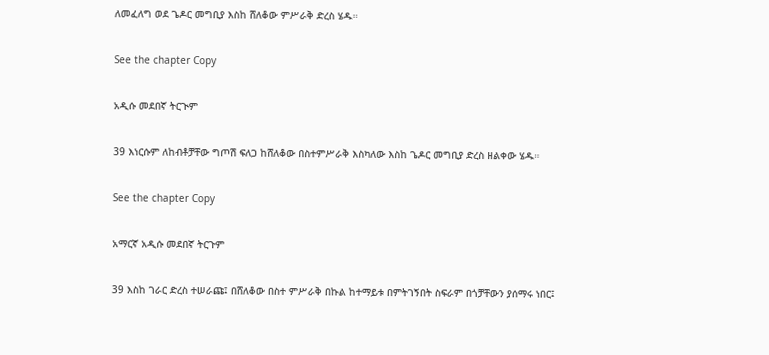ለመፈለግ ወደ ጌዶር መግቢያ እስከ ሸለቆው ምሥራቅ ድረስ ሄዱ።

See the chapter Copy

አዲሱ መደበኛ ትርጒም

39 እነርሱም ለከብቶቻቸው ግጦሽ ፍለጋ ከሸለቆው በስተምሥራቅ እስካለው እስከ ጌዶር መግቢያ ድረስ ዘልቀው ሄዱ።

See the chapter Copy

አማርኛ አዲሱ መደበኛ ትርጉም

39 እስከ ገራር ድረስ ተሠራጩ፤ በሸለቆው በስተ ምሥራቅ በኩል ከተማይቱ በምትገኝበት ስፍራም በጎቻቸውን ያሰማሩ ነበር፤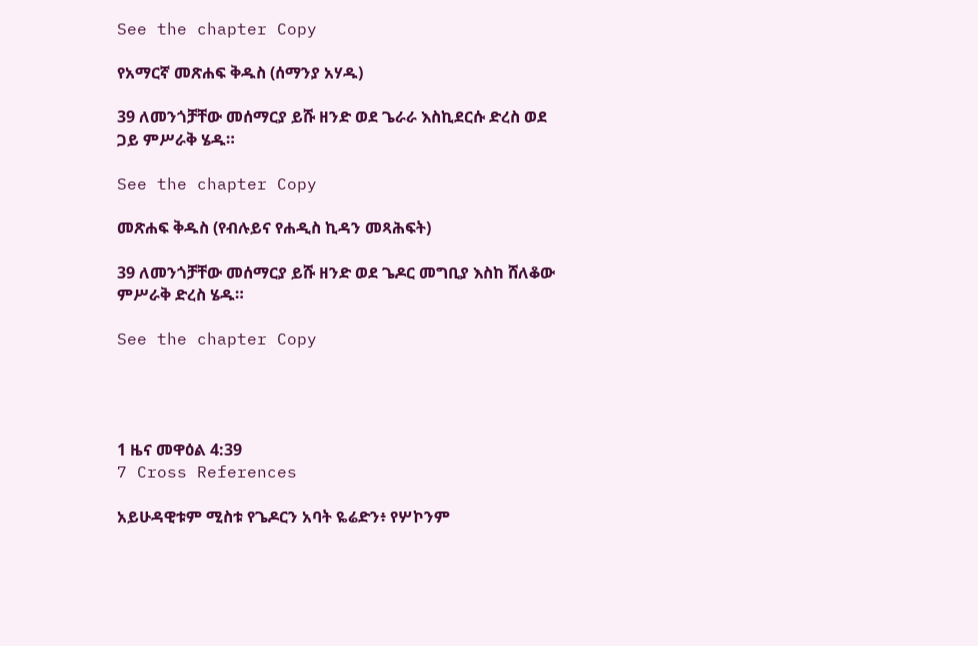See the chapter Copy

የአማርኛ መጽሐፍ ቅዱስ (ሰማንያ አሃዱ)

39 ለመንጎቻቸው መሰማርያ ይሹ ዘንድ ወደ ጌራራ እስኪደርሱ ድረስ ወደ ጋይ ምሥራቅ ሄዱ።

See the chapter Copy

መጽሐፍ ቅዱስ (የብሉይና የሐዲስ ኪዳን መጻሕፍት)

39 ለመንጎቻቸው መሰማርያ ይሹ ዘንድ ወደ ጌዶር መግቢያ እስከ ሸለቆው ምሥራቅ ድረስ ሄዱ።

See the chapter Copy




1 ዜና መዋዕል 4:39
7 Cross References

አይሁዳዊቱም ሚስቱ የጌዶርን አባት ዬሬድን፥ የሦኮንም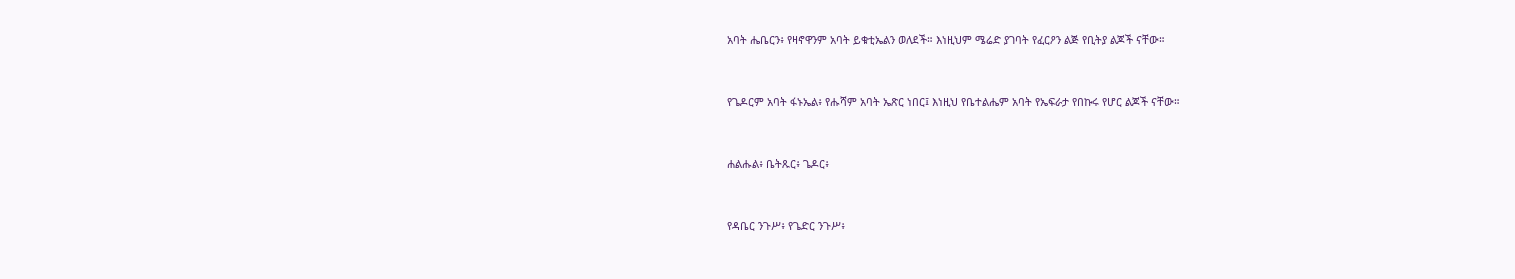አባት ሔቤርን፥ የዛኖዋንም አባት ይቁቲኤልን ወለደች። እነዚህም ሜሬድ ያገባት የፈርዖን ልጅ የቢትያ ልጆች ናቸው።


የጌዶርም አባት ፋኑኤል፥ የሑሻም አባት ኤጽር ነበር፤ እነዚህ የቤተልሔም አባት የኤፍራታ የበኩሩ የሆር ልጆች ናቸው።


ሐልሑል፥ ቤትጹር፥ ጌዶር፥


የዳቤር ንጉሥ፥ የጌድር ንጉሥ፥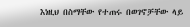እነዚህ በስማቸው የተጠሩ በወገኖቻቸው ላይ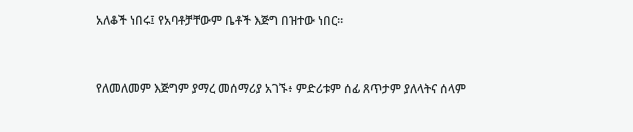አለቆች ነበሩ፤ የአባቶቻቸውም ቤቶች እጅግ በዝተው ነበር።


የለመለመም እጅግም ያማረ መሰማሪያ አገኙ፥ ምድሪቱም ሰፊ ጸጥታም ያለላትና ሰላም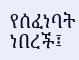የሰፈነባት ነበረች፤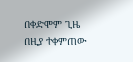በቀድሞም ጊዜ በዚያ ተቀምጠው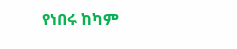የነበሩ ከካም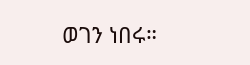ወገን ነበሩ።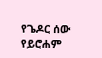የጌዶር ሰው የይሮሐም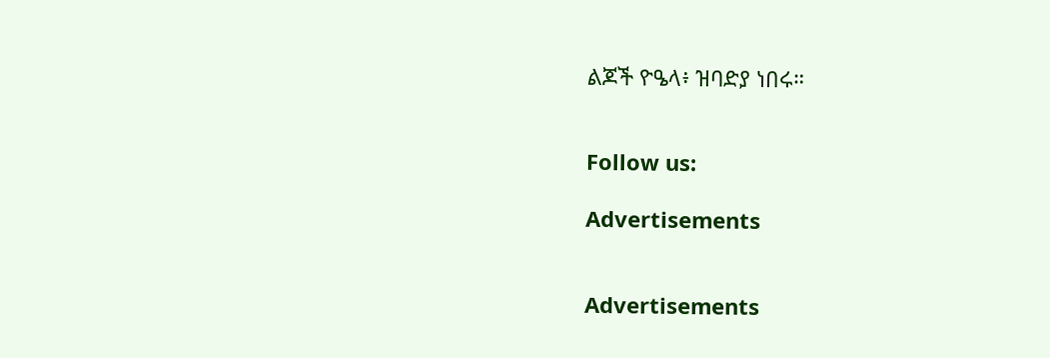ልጆች ዮዔላ፥ ዝባድያ ነበሩ።


Follow us:

Advertisements


Advertisements